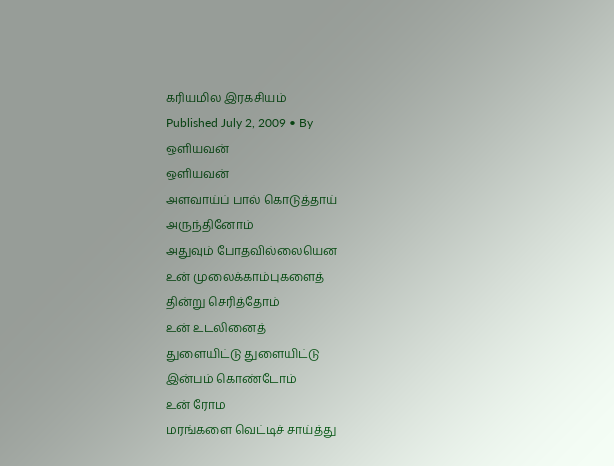கரியமில இரகசியம்
Published July 2, 2009 • By
ஒளியவன்
ஒளியவன்
அளவாய்ப் பால் கொடுத்தாய்
அருந்தினோம்
அதுவும் போதவில்லையென
உன் முலைக்காம்புகளைத்
தின்று செரித்தோம்
உன் உடலினைத்
துளையிட்டு துளையிட்டு
இன்பம் கொண்டோம்
உன் ரோம
மரங்களை வெட்டிச் சாய்த்து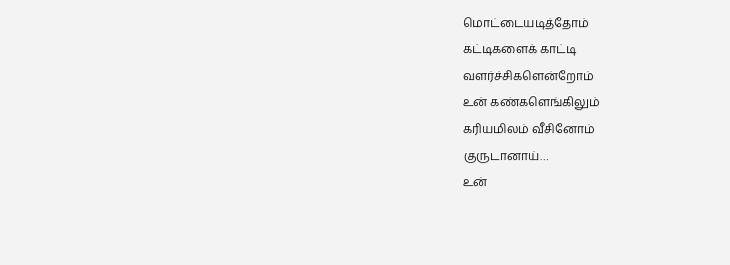மொட்டையடித்தோம்
கட்டிகளைக் காட்டி
வளர்ச்சிகளென்றோம்
உன் கண்களெங்கிலும்
கரியமிலம் வீசினோம்
குருடானாய்…
உன்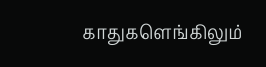காதுகளெங்கிலும்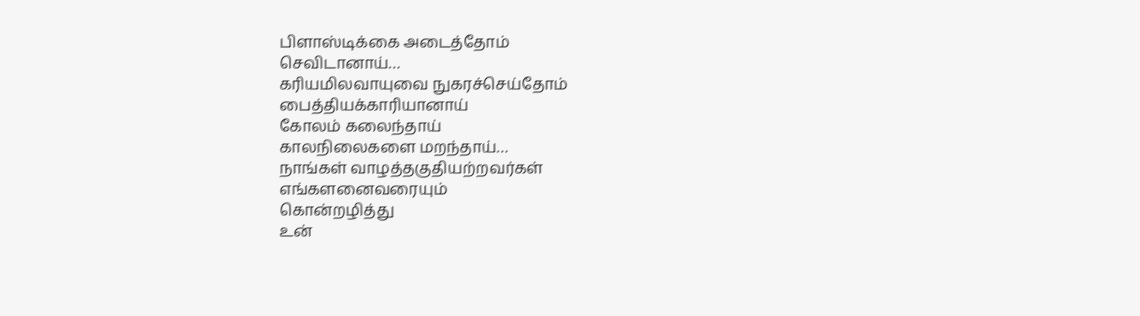பிளாஸ்டிக்கை அடைத்தோம்
செவிடானாய்…
கரியமிலவாயுவை நுகரச்செய்தோம்
பைத்தியக்காரியானாய்
கோலம் கலைந்தாய்
காலநிலைகளை மறந்தாய்…
நாங்கள் வாழத்தகுதியற்றவர்கள்
எங்களனைவரையும்
கொன்றழித்து
உன்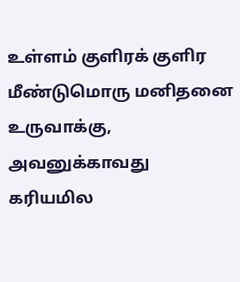உள்ளம் குளிரக் குளிர
மீண்டுமொரு மனிதனை
உருவாக்கு,
அவனுக்காவது கரியமில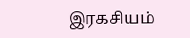இரகசியம்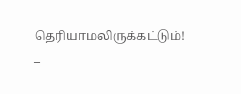தெரியாமலிருக்கட்டும்!
–